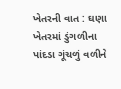ખેતરની વાત : ઘણા ખેતરમાં ડુંગળીના પાંદડા ગૂંચળું વળીને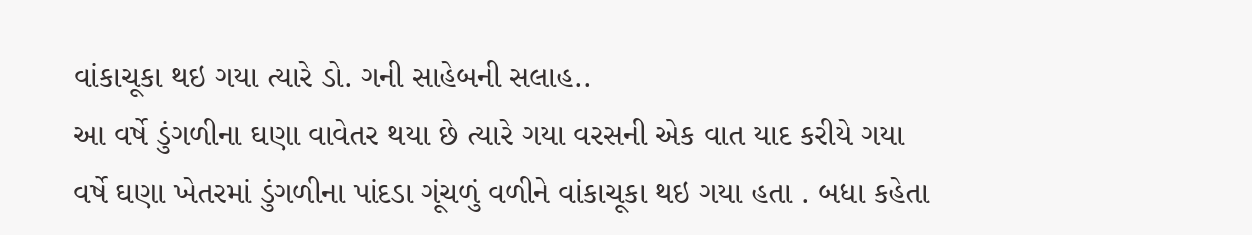વાંકાચૂકા થઇ ગયા ત્યારે ડો. ગની સાહેબની સલાહ..
આ વર્ષે ડુંગળીના ઘણા વાવેતર થયા છે ત્યારે ગયા વરસની એક વાત યાદ કરીયે ગયા વર્ષે ઘણા ખેતરમાં ડુંગળીના પાંદડા ગૂંચળું વળીને વાંકાચૂકા થઇ ગયા હતા . બધા કહેતા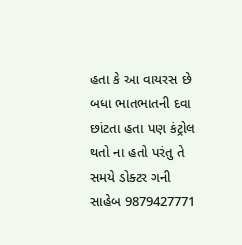હતા કે આ વાયરસ છે બધા ભાતભાતની દવા છાંટતા હતા પણ કંટ્રોલ થતો ના હતો પરંતુ તે સમયે ડોક્ટર ગની સાહેબ 9879427771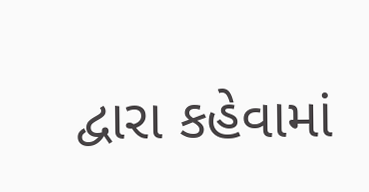દ્વારા કહેવામાં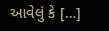આવેલું કે […]